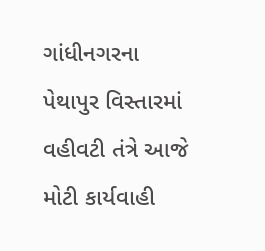ગાંધીનગરના પેથાપુર વિસ્તારમાં વહીવટી તંત્રે આજે મોટી કાર્યવાહી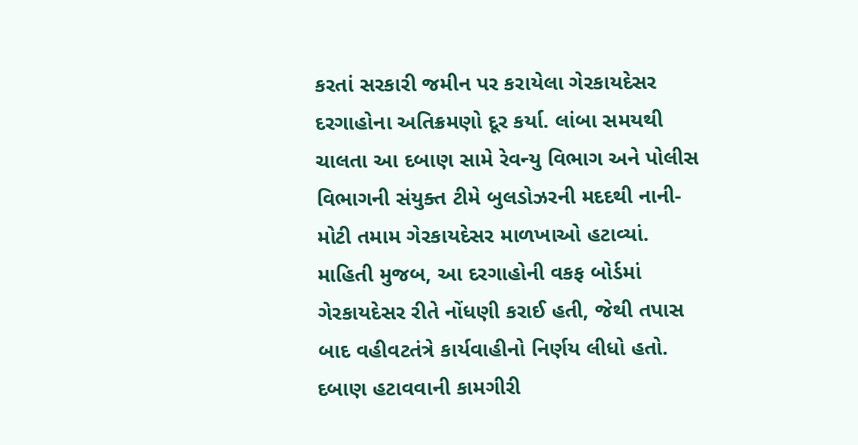કરતાં સરકારી જમીન પર કરાયેલા ગેરકાયદેસર દરગાહોના અતિક્રમણો દૂર કર્યા. લાંબા સમયથી ચાલતા આ દબાણ સામે રેવન્યુ વિભાગ અને પોલીસ વિભાગની સંયુક્ત ટીમે બુલડોઝરની મદદથી નાની-મોટી તમામ ગેરકાયદેસર માળખાઓ હટાવ્યાં.
માહિતી મુજબ, આ દરગાહોની વકફ બોર્ડમાં ગેરકાયદેસર રીતે નોંધણી કરાઈ હતી, જેથી તપાસ બાદ વહીવટતંત્રે કાર્યવાહીનો નિર્ણય લીધો હતો.
દબાણ હટાવવાની કામગીરી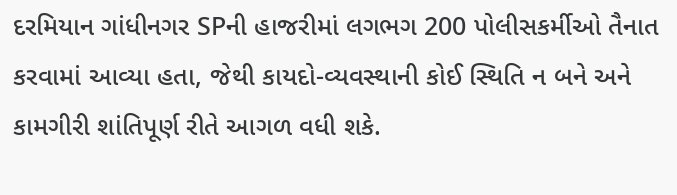દરમિયાન ગાંધીનગર SPની હાજરીમાં લગભગ 200 પોલીસકર્મીઓ તૈનાત કરવામાં આવ્યા હતા, જેથી કાયદો-વ્યવસ્થાની કોઈ સ્થિતિ ન બને અને કામગીરી શાંતિપૂર્ણ રીતે આગળ વધી શકે.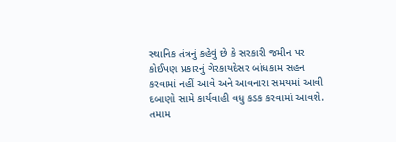સ્થાનિક તંત્રનું કહેવું છે કે સરકારી જમીન પર કોઈપણ પ્રકારનું ગેરકાયદેસર બાંધકામ સહન કરવામાં નહીં આવે અને આવનારા સમયમાં આવી દબાણો સામે કાર્યવાહી વધુ કડક કરવામાં આવશે.
તમામ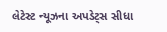લેટેસ્ટ ન્યૂઝના અપડેટ્સ સીધા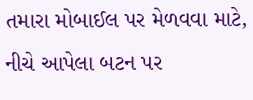તમારા મોબાઈલ પર મેળવવા માટે, નીચે આપેલા બટન પર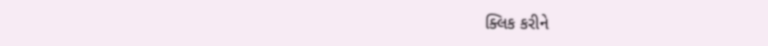ક્લિક કરીને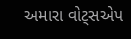અમારા વોટ્સએપ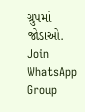ગ્રુપમાં જોડાઓ.
Join WhatsApp Group